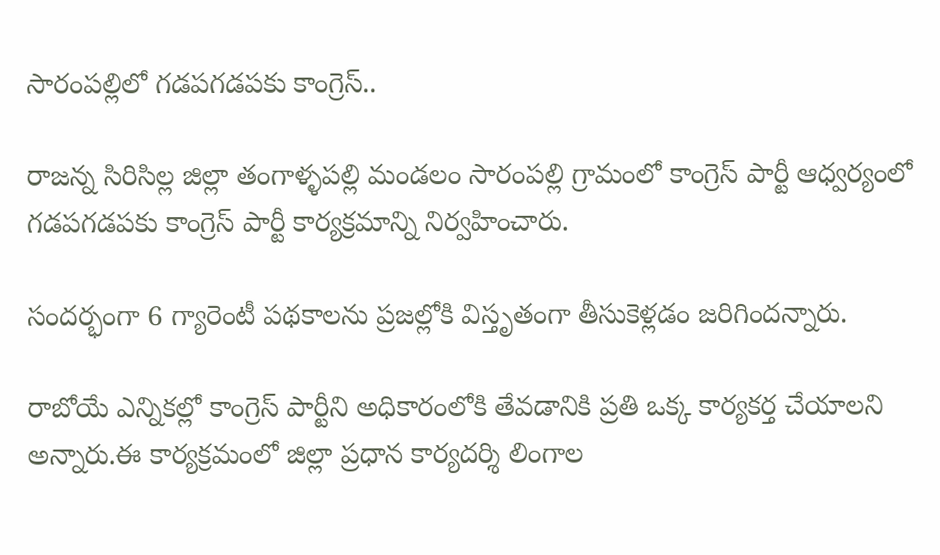సారంపల్లిలో గడపగడపకు కాంగ్రెస్..

రాజన్న సిరిసిల్ల జిల్లా తంగాళ్ళపల్లి మండలం సారంపల్లి గ్రామంలో కాంగ్రెస్ పార్టీ ఆధ్వర్యంలో గడపగడపకు కాంగ్రెస్ పార్టీ కార్యక్రమాన్ని నిర్వహించారు.

సందర్భంగా 6 గ్యారెంటీ పథకాలను ప్రజల్లోకి విస్తృతంగా తీసుకెళ్లడం జరిగిందన్నారు.

రాబోయే ఎన్నికల్లో కాంగ్రెస్ పార్టీని అధికారంలోకి తేవడానికి ప్రతి ఒక్క కార్యకర్త చేయాలని అన్నారు.ఈ కార్యక్రమంలో జిల్లా ప్రధాన కార్యదర్శి లింగాల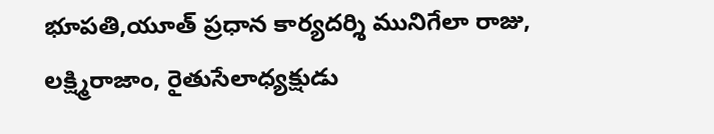భూపతి,యూత్ ప్రధాన కార్యదర్శి మునిగేలా రాజు, లక్ష్మిరాజాం, రైతుసేలాధ్యక్షుడు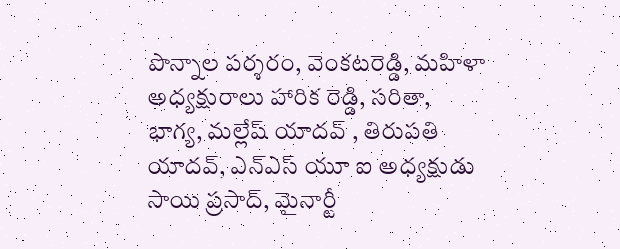పొన్నాల పర్శరం, వెంకటరెడ్డి, మహిళా అధ్యక్షురాలు హారిక రెడ్డి, సరితా, భాగ్య, మల్లేష్ యాదవ్ , తిరుపతి యాదవ్, ఎన్ఎస్ యూ ఐ అధ్యక్షుడు సాయి ప్రసాద్, మైనార్టీ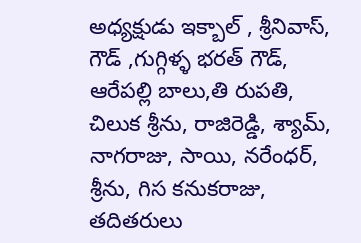అధ్యక్షుడు ఇక్బాల్ , శ్రీనివాస్, గౌడ్ ,గుగ్గిళ్ళ భరత్ గౌడ్, ఆరేపల్లి బాలు,తి రుపతి, చిలుక శ్రీను, రాజిరెడ్డి, శ్యామ్, నాగరాజు, సాయి, నరేంధర్, శ్రీను, గిస కనుకరాజు, తదితరులు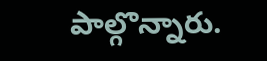పాల్గొన్నారు.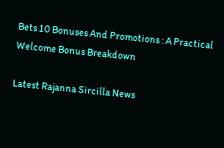Bets 10 Bonuses And Promotions : A Practical Welcome Bonus Breakdown

Latest Rajanna Sircilla News